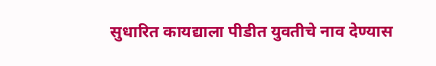सुधारित कायद्याला पीडीत युवतीचे नाव देण्यास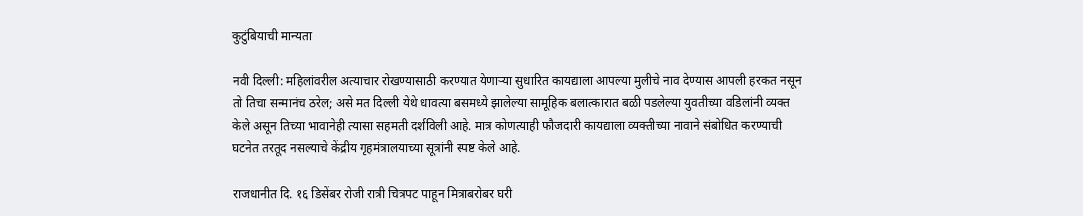कुटुंबियाची मान्यता

नवी दिल्ली: महिलांवरील अत्याचार रोखण्यासाठी करण्यात येणाऱ्या सुधारित कायद्याला आपल्या मुलीचे नाव देण्यास आपली हरकत नसून तो तिचा सन्मानंच ठरेल; असे मत दिल्ली येथे धावत्या बसमध्ये झालेल्या सामूहिक बलात्कारात बळी पडलेल्या युवतीच्या वडिलांनी व्यक्त केले असून तिच्या भावानेही त्यासा सहमती दर्शविली आहे. मात्र कोणत्याही फौजदारी कायद्याला व्यक्तीच्या नावाने संबोधित करण्याची घटनेत तरतूद नसल्याचे केंद्रीय गृहमंत्रालयाच्या सूत्रांनी स्पष्ट केले आहे.

राजधानीत दि. १६ डिसेंबर रोजी रात्री चित्रपट पाहून मित्राबरोबर घरी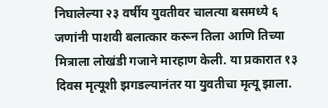निघालेल्या २३ वर्षीय युवतीवर चालत्या बसमध्ये ६ जणांनी पाशवी बलात्कार करून तिला आणि तिच्या मित्राला लोखंडी गजाने मारहाण केली. या प्रकारात १३ दिवस मृत्यूशी झगडल्यानंतर या युवतीचा मृत्यू झाला.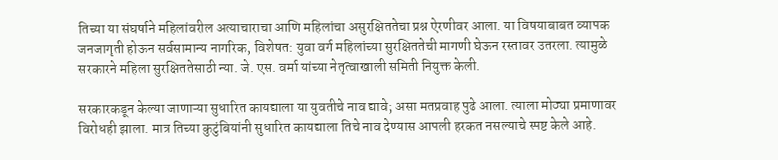तिच्या या संघर्षाने महिलांवरील अत्याचाराचा आणि महिलांचा असुरक्षिततेचा प्रश्न ऐरणीवर आला. या विषयाबाबत व्यापक जनजागृती होऊन सर्वसामान्य नागरिक, विशेषत: युवा वर्ग महिलांच्या सुरक्षिततेची मागणी घेऊन रस्तावर उतरला. त्यामुळे सरकारने महिला सुरक्षिततेसाठी न्या. जे. एस. वर्मा यांच्या नेतृत्वाखाली समिती नियुक्त केली.

सरकारकडून केल्या जाणाऱ्या सुधारित कायद्याला या युवतीचे नाव द्यावे; असा मतप्रवाह पुढे आला. त्याला मोठ्या प्रमाणावर विरोधही झाला. मात्र तिच्या कुटुंबियांनी सुधारित कायद्याला तिचे नाव देण्यास आपली हरकत नसल्याचे स्पष्ट केले आहे.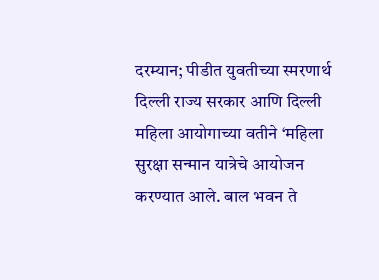दरम्यान; पीडीत युवतीच्या स्मरणार्थ दिल्ली राज्य सरकार आणि दिल्ली महिला आयोगाच्या वतीने ‘महिला सुरक्षा सन्मान यात्रेचे आयोजन करण्यात आले. बाल भवन ते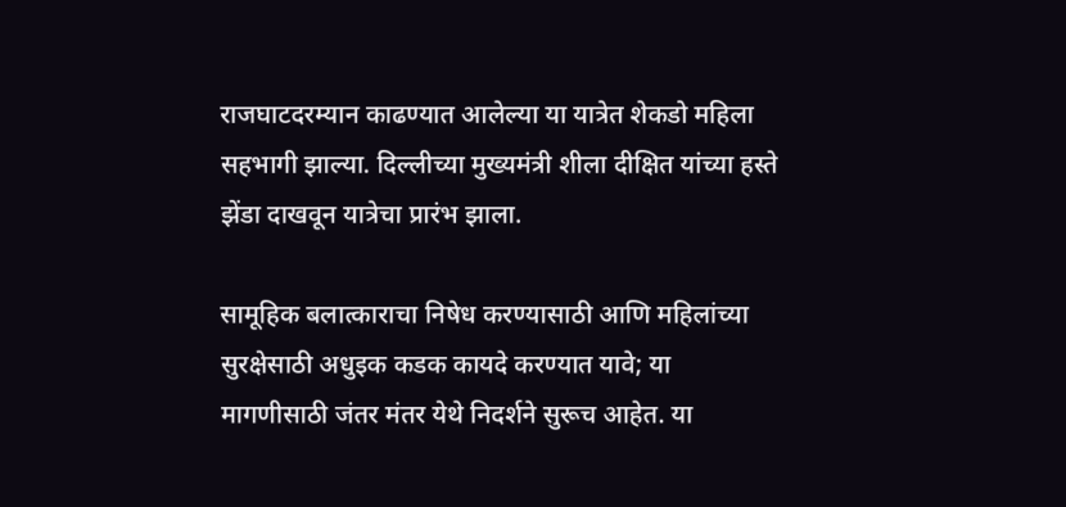राजघाटदरम्यान काढण्यात आलेल्या या यात्रेत शेकडो महिला सहभागी झाल्या. दिल्लीच्या मुख्यमंत्री शीला दीक्षित यांच्या हस्ते झेंडा दाखवून यात्रेचा प्रारंभ झाला.

सामूहिक बलात्काराचा निषेध करण्यासाठी आणि महिलांच्या सुरक्षेसाठी अधुइक कडक कायदे करण्यात यावे; या मागणीसाठी जंतर मंतर येथे निदर्शने सुरूच आहेत. या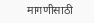मागणीसाठी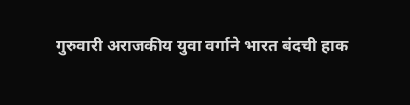गुरुवारी अराजकीय युवा वर्गाने भारत बंदची हाक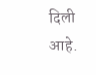दिली आहे.